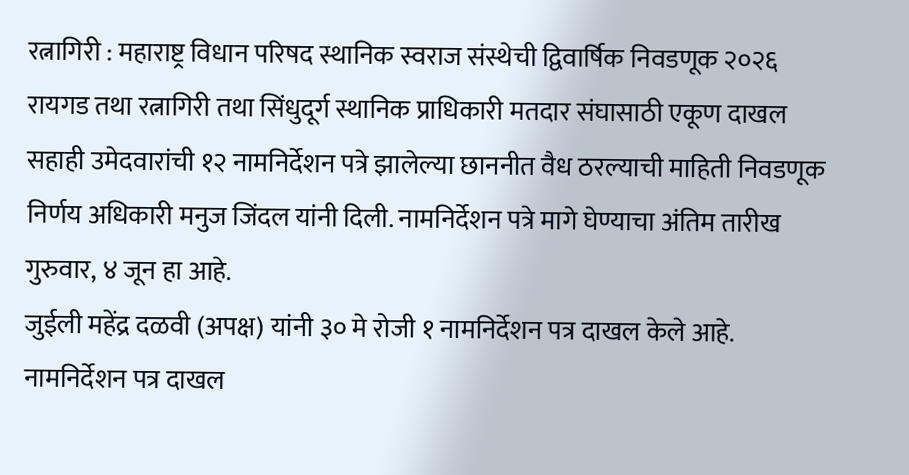रत्नागिरी : महाराष्ट्र विधान परिषद स्थानिक स्वराज संस्थेची द्विवार्षिक निवडणूक २०२६ रायगड तथा रत्नागिरी तथा सिंधुदूर्ग स्थानिक प्राधिकारी मतदार संघासाठी एकूण दाखल सहाही उमेदवारांची १२ नामनिर्देशन पत्रे झालेल्या छाननीत वैध ठरल्याची माहिती निवडणूक निर्णय अधिकारी मनुज जिंदल यांनी दिली. नामनिर्देशन पत्रे मागे घेण्याचा अंतिम तारीख गुरुवार, ४ जून हा आहे.
जुईली महेंद्र दळवी (अपक्ष) यांनी ३० मे रोजी १ नामनिर्देशन पत्र दाखल केले आहे. नामनिर्देशन पत्र दाखल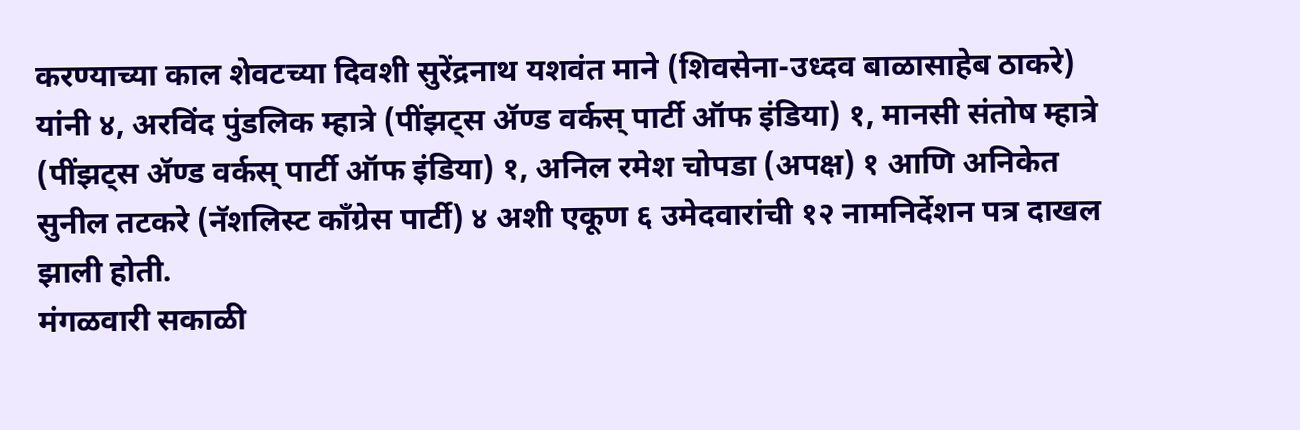करण्याच्या काल शेवटच्या दिवशी सुरेंद्रनाथ यशवंत माने (शिवसेना-उध्दव बाळासाहेब ठाकरे) यांनी ४, अरविंद पुंडलिक म्हात्रे (पींझट्स ॲण्ड वर्कस् पार्टी ऑफ इंडिया) १, मानसी संतोष म्हात्रे (पींझट्स ॲण्ड वर्कस् पार्टी ऑफ इंडिया) १, अनिल रमेश चोपडा (अपक्ष) १ आणि अनिकेत सुनील तटकरे (नॅशलिस्ट काँग्रेस पार्टी) ४ अशी एकूण ६ उमेदवारांची १२ नामनिर्देशन पत्र दाखल झाली होती.
मंगळवारी सकाळी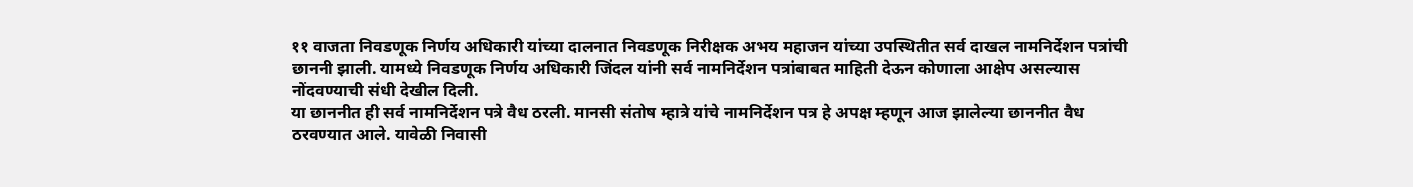११ वाजता निवडणूक निर्णय अधिकारी यांच्या दालनात निवडणूक निरीक्षक अभय महाजन यांच्या उपस्थितीत सर्व दाखल नामनिर्देशन पत्रांची छाननी झाली. यामध्ये निवडणूक निर्णय अधिकारी जिंदल यांनी सर्व नामनिर्देशन पत्रांबाबत माहिती देऊन कोणाला आक्षेप असल्यास नोंदवण्याची संधी देखील दिली.
या छाननीत ही सर्व नामनिर्देशन पत्रे वैध ठरली. मानसी संतोष म्हात्रे यांचे नामनिर्देशन पत्र हे अपक्ष म्हणून आज झालेल्या छाननीत वैध ठरवण्यात आले. यावेळी निवासी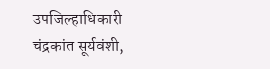उपजिल्हाधिकारी चंद्रकांत सूर्यवंशी,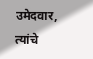उमेदवार, त्यांचे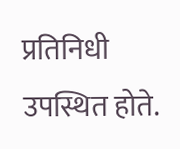प्रतिनिधी उपस्थित होते.